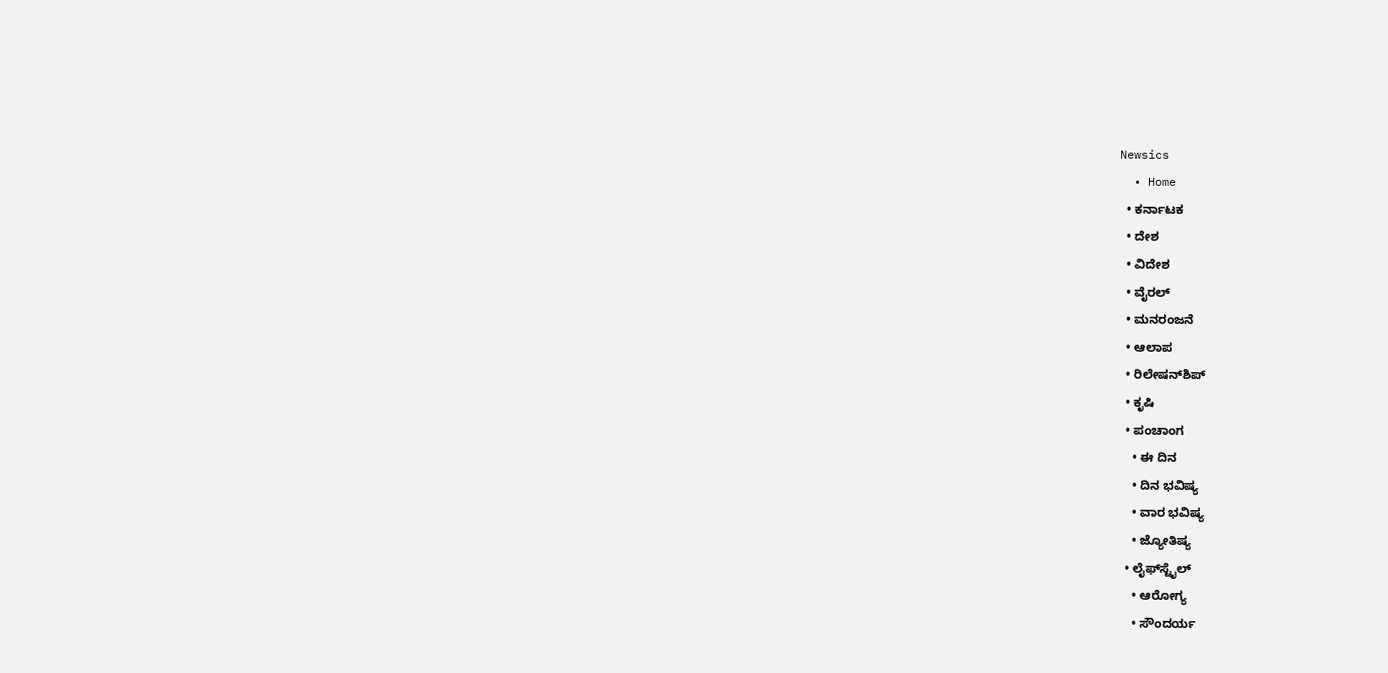Newsics
  • Home
  • ಕರ್ನಾಟಕ
  • ದೇಶ
  • ವಿದೇಶ
  • ವೈರಲ್
  • ಮನರಂಜನೆ
  • ಆಲಾಪ
  • ರಿಲೇಷನ್‌ಶಿಪ್
  • ಕೃಷಿ
  • ಪಂಚಾಂಗ
    • ಈ ದಿನ
    • ದಿನ ಭವಿಷ್ಯ
    • ವಾರ ಭವಿಷ್ಯ
    • ಜ್ಯೋತಿಷ್ಯ
  • ಲೈಫ್‌ಸ್ಟೈಲ್
    • ಆರೋಗ್ಯ
    • ಸೌಂದರ್ಯ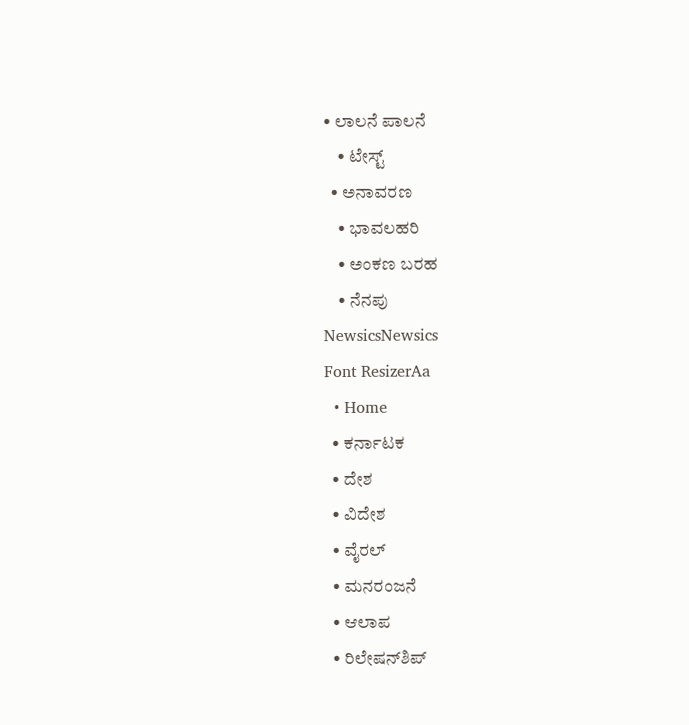• ಲಾಲನೆ ಪಾಲನೆ
    • ಟೇಸ್ಟ್
  • ಅನಾವರಣ
    • ಭಾವಲಹರಿ
    • ಅಂಕಣ ಬರಹ
    • ನೆನಪು
NewsicsNewsics
Font ResizerAa
  • Home
  • ಕರ್ನಾಟಕ
  • ದೇಶ
  • ವಿದೇಶ
  • ವೈರಲ್
  • ಮನರಂಜನೆ
  • ಆಲಾಪ
  • ರಿಲೇಷನ್‌ಶಿಪ್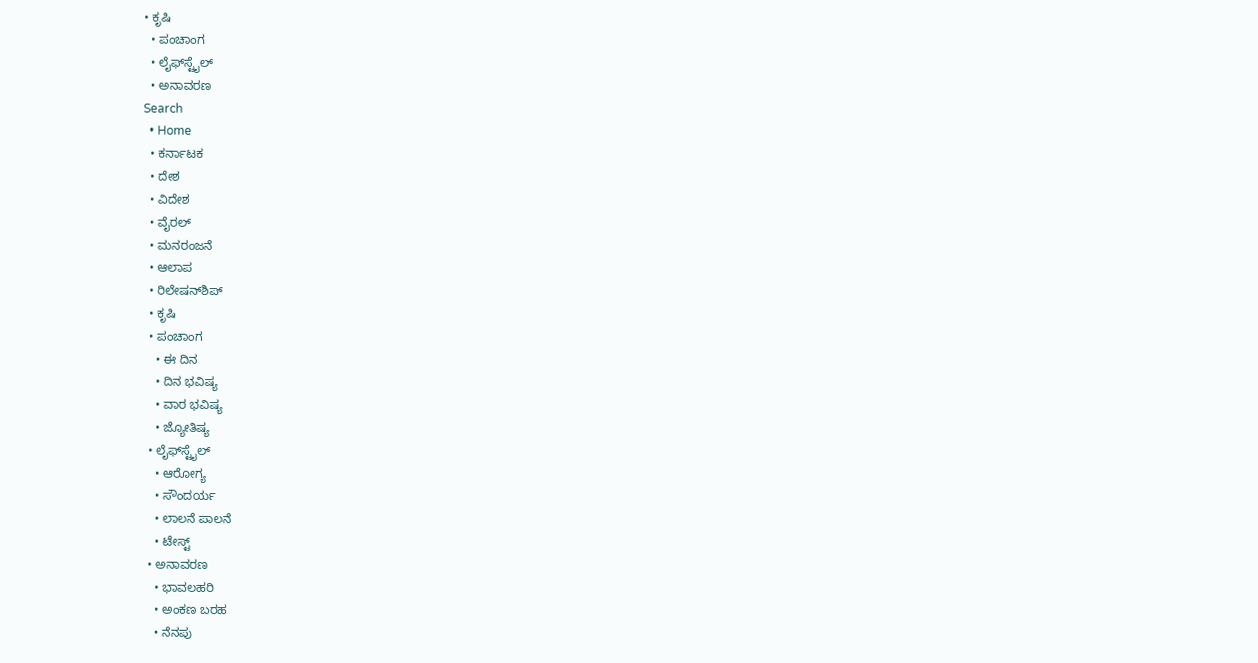• ಕೃಷಿ
  • ಪಂಚಾಂಗ
  • ಲೈಫ್‌ಸ್ಟೈಲ್
  • ಅನಾವರಣ
Search
  • Home
  • ಕರ್ನಾಟಕ
  • ದೇಶ
  • ವಿದೇಶ
  • ವೈರಲ್
  • ಮನರಂಜನೆ
  • ಆಲಾಪ
  • ರಿಲೇಷನ್‌ಶಿಪ್
  • ಕೃಷಿ
  • ಪಂಚಾಂಗ
    • ಈ ದಿನ
    • ದಿನ ಭವಿಷ್ಯ
    • ವಾರ ಭವಿಷ್ಯ
    • ಜ್ಯೋತಿಷ್ಯ
  • ಲೈಫ್‌ಸ್ಟೈಲ್
    • ಆರೋಗ್ಯ
    • ಸೌಂದರ್ಯ
    • ಲಾಲನೆ ಪಾಲನೆ
    • ಟೇಸ್ಟ್
  • ಅನಾವರಣ
    • ಭಾವಲಹರಿ
    • ಅಂಕಣ ಬರಹ
    • ನೆನಪು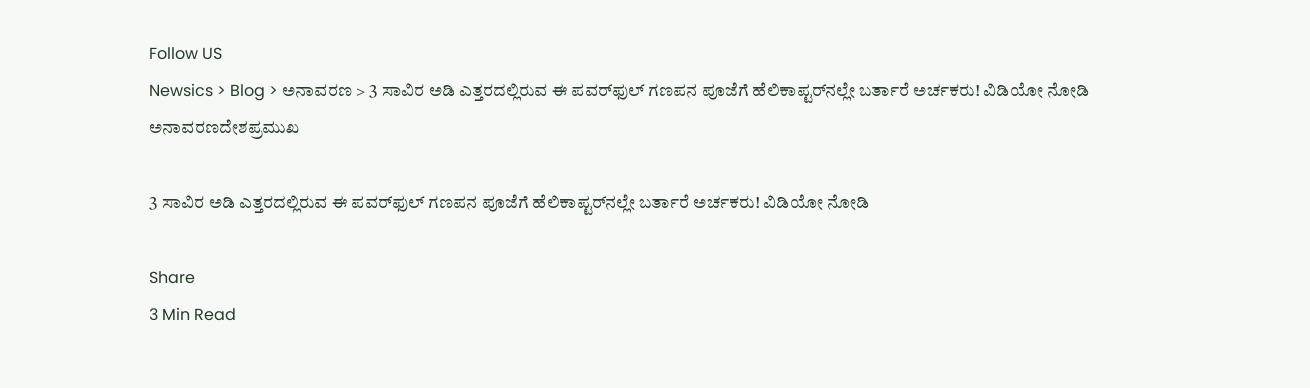Follow US
Newsics > Blog > ಅನಾವರಣ > 3 ಸಾವಿರ ಅಡಿ ಎತ್ತರದಲ್ಲಿರುವ ಈ ಪವರ್‌ಫುಲ್ ಗಣಪನ ಪೂಜೆಗೆ ಹೆಲಿಕಾಪ್ಟರ್‌ನಲ್ಲೇ ಬರ್ತಾರೆ ಅರ್ಚಕರು! ವಿಡಿಯೋ ನೋಡಿ
ಅನಾವರಣದೇಶಪ್ರಮುಖ

3 ಸಾವಿರ ಅಡಿ ಎತ್ತರದಲ್ಲಿರುವ ಈ ಪವರ್‌ಫುಲ್ ಗಣಪನ ಪೂಜೆಗೆ ಹೆಲಿಕಾಪ್ಟರ್‌ನಲ್ಲೇ ಬರ್ತಾರೆ ಅರ್ಚಕರು! ವಿಡಿಯೋ ನೋಡಿ

Share
3 Min Read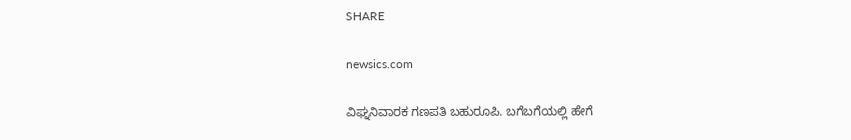SHARE

newsics.com

ವಿಘ್ನನಿವಾರಕ ಗಣಪತಿ ಬಹುರೂಪಿ. ಬಗೆಬಗೆಯಲ್ಲಿ ಹೇಗೆ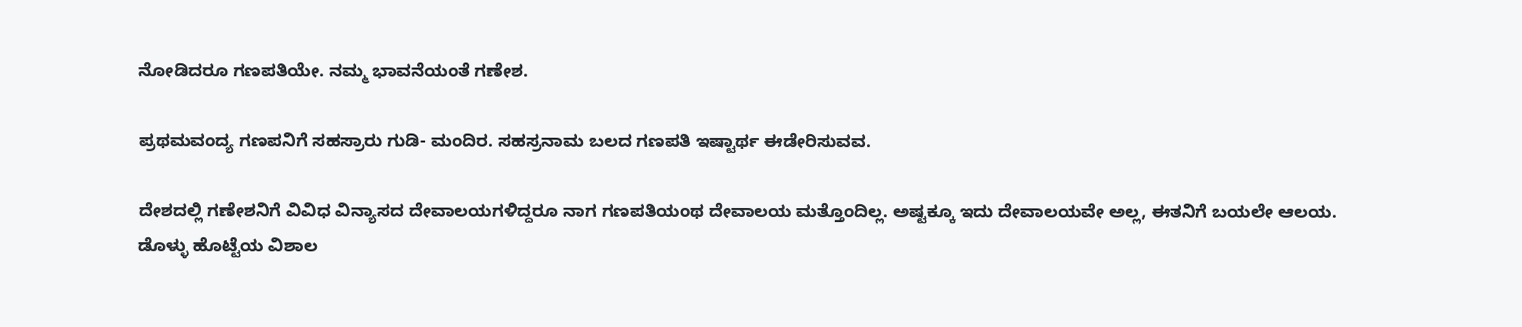ನೋಡಿದರೂ ಗಣಪತಿಯೇ. ನಮ್ಮ ಭಾವನೆಯಂತೆ ಗಣೇಶ.

ಪ್ರಥಮವಂದ್ಯ ಗಣಪನಿಗೆ ಸಹಸ್ರಾರು ಗುಡಿ- ಮಂದಿರ. ಸಹಸ್ರನಾಮ ಬಲದ ಗಣಪತಿ ಇಷ್ಟಾರ್ಥ ಈಡೇರಿಸುವವ.

ದೇಶದಲ್ಲಿ ಗಣೇಶನಿಗೆ ವಿವಿಧ ವಿನ್ಯಾಸದ ದೇವಾಲಯಗಳಿದ್ದರೂ ನಾಗ ಗಣಪತಿಯಂಥ ದೇವಾಲಯ ಮತ್ತೊಂದಿಲ್ಲ. ಅಷ್ಟಕ್ಕೂ ಇದು ದೇವಾಲಯವೇ ಅಲ್ಲ, ಈತನಿಗೆ ಬಯಲೇ ಆಲಯ.
ಡೊಳ್ಳು ಹೊಟ್ಟೆಯ ವಿಶಾಲ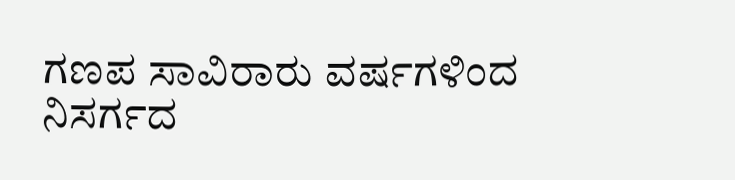ಗಣಪ ಸಾವಿರಾರು ವರ್ಷಗಳಿಂದ ನಿಸರ್ಗದ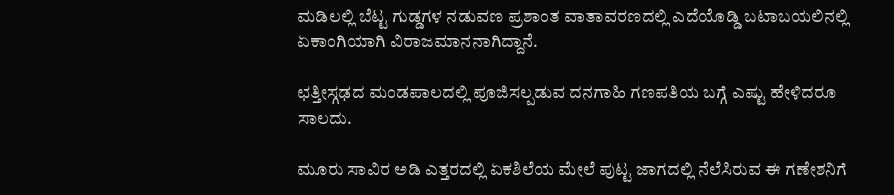ಮಡಿಲಲ್ಲಿ ಬೆಟ್ಟ ಗುಡ್ಡಗಳ ನಡುವಣ ಪ್ರಶಾಂತ ವಾತಾವರಣದಲ್ಲಿ ಎದೆಯೊಡ್ಡಿ ಬಟಾಬಯಲಿನಲ್ಲಿ ಏಕಾಂಗಿಯಾಗಿ ವಿರಾಜಮಾನನಾಗಿದ್ದಾನೆ.

ಛತ್ತೀಸ್ಗಢದ ಮಂಡಪಾಲದಲ್ಲಿ ಪೂಜಿಸಲ್ಪಡುವ ದನಗಾಹಿ ಗಣಪತಿಯ ಬಗ್ಗೆ ಎಷ್ಟು ಹೇಳಿದರೂ ಸಾಲದು.

ಮೂರು ಸಾವಿರ ಅಡಿ ಎತ್ತರದಲ್ಲಿ ಏಕಶಿಲೆಯ ಮೇಲೆ ಪುಟ್ಟ ಜಾಗದಲ್ಲಿ ನೆಲೆಸಿರುವ ಈ ಗಣೇಶನಿಗೆ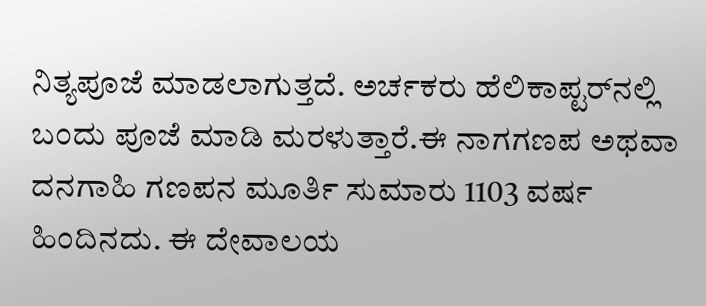ನಿತ್ಯಪೂಜೆ ಮಾಡಲಾಗುತ್ತದೆ. ಅರ್ಚಕರು ಹೆಲಿಕಾಪ್ಟರ್‌ನಲ್ಲಿ ಬಂದು ಪೂಜೆ ಮಾಡಿ ಮರಳುತ್ತಾರೆ.ಈ ನಾಗಗಣಪ ಅಥವಾ ದನಗಾಹಿ ಗಣಪನ ಮೂರ್ತಿ ಸುಮಾರು 1103 ವರ್ಷ ಹಿಂದಿನದು. ಈ ದೇವಾಲಯ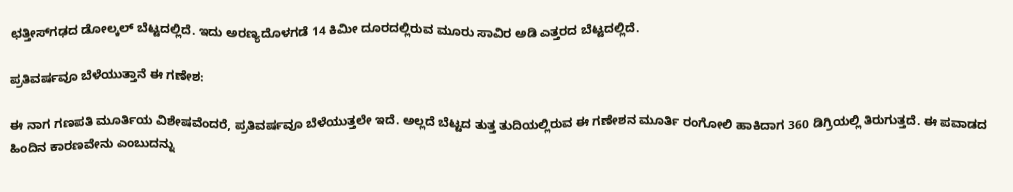ಛತ್ತೀಸ್‌ಗಢದ ಡೋಲ್ಕಲ್ ಬೆಟ್ಟದಲ್ಲಿದೆ. ಇದು ಅರಣ್ಯದೊಳಗಡೆ 14 ಕಿಮೀ ದೂರದಲ್ಲಿರುವ ಮೂರು ಸಾವಿರ ಅಡಿ ಎತ್ತರದ ಬೆಟ್ಟದಲ್ಲಿದೆ.

ಪ್ರತಿವರ್ಷವೂ ಬೆಳೆಯುತ್ತಾನೆ ಈ ಗಣೇಶ:

ಈ ನಾಗ ಗಣಪತಿ ಮೂರ್ತಿಯ ವಿಶೇಷವೆಂದರೆ, ಪ್ರತಿವರ್ಷವೂ ಬೆಳೆಯುತ್ತಲೇ ಇದೆ. ಅಲ್ಲದೆ ಬೆಟ್ಟದ ತುತ್ತ ತುದಿಯಲ್ಲಿರುವ ಈ ಗಣೇಶನ ಮೂರ್ತಿ ರಂಗೋಲಿ ಹಾಕಿದಾಗ 360 ಡಿಗ್ರಿಯಲ್ಲಿ ತಿರುಗುತ್ತದೆ. ಈ ಪವಾಡದ ಹಿಂದಿನ ಕಾರಣವೇನು ಎಂಬುದನ್ನು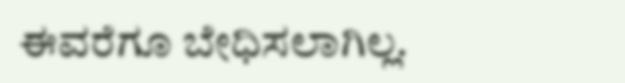ಈವರೆಗೂ ಬೇಧಿಸಲಾಗಿಲ್ಲ.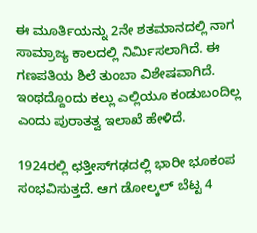ಈ ಮೂರ್ತಿಯನ್ನು 2ನೇ ಶತಮಾನದಲ್ಲಿ ನಾಗ ಸಾಮ್ರಾಜ್ಯ ಕಾಲದಲ್ಲಿ ನಿರ್ಮಿಸಲಾಗಿದೆ. ಈ ಗಣಪತಿಯ ಶಿಲೆ ತುಂಬಾ ವಿಶೇಷವಾಗಿದೆ. ಇಂಥದ್ದೊಂದು ಕಲ್ಲು ಎಲ್ಲಿಯೂ ಕಂಡುಬಂದಿಲ್ಲ ಎಂದು ಪುರಾತತ್ವ ಇಲಾಖೆ ಹೇಳಿದೆ.

1924ರಲ್ಲಿ ಛತ್ತೀಸ್‌ಗಢದಲ್ಲಿ ಭಾರೀ ಭೂಕಂಪ ಸಂಭವಿಸುತ್ತದೆ. ಆಗ ಡೋಲ್ಕಲ್ ಬೆಟ್ಟ 4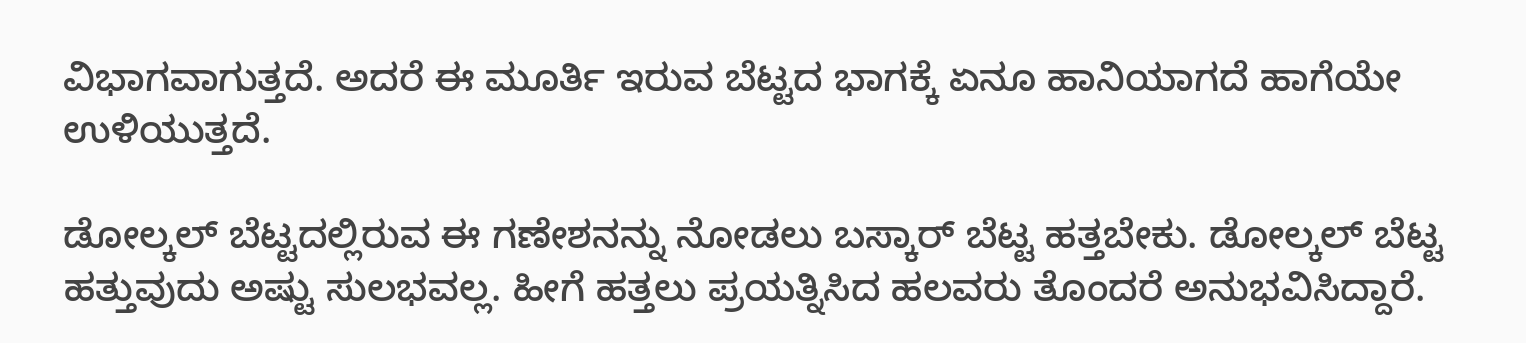ವಿಭಾಗವಾಗುತ್ತದೆ. ಅದರೆ ಈ ಮೂರ್ತಿ ಇರುವ ಬೆಟ್ಟದ ಭಾಗಕ್ಕೆ ಏನೂ ಹಾನಿಯಾಗದೆ ಹಾಗೆಯೇ ಉಳಿಯುತ್ತದೆ.

ಡೋಲ್ಕಲ್ ಬೆಟ್ಟದಲ್ಲಿರುವ ಈ ಗಣೇಶನನ್ನು ನೋಡಲು ಬಸ್ಕಾರ್ ಬೆಟ್ಟ ಹತ್ತಬೇಕು. ಡೋಲ್ಕಲ್ ಬೆಟ್ಟ ಹತ್ತುವುದು ಅಷ್ಟು ಸುಲಭವಲ್ಲ. ಹೀಗೆ ಹತ್ತಲು ಪ್ರಯತ್ನಿಸಿದ ಹಲವರು ತೊಂದರೆ ಅನುಭವಿಸಿದ್ದಾರೆ.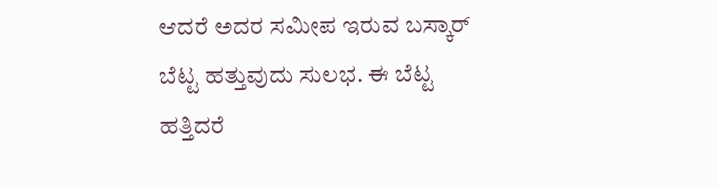ಆದರೆ ಅದರ ಸಮೀಪ ಇರುವ ಬಸ್ಕಾರ್ ಬೆಟ್ಟ ಹತ್ತುವುದು ಸುಲಭ. ಈ ಬೆಟ್ಟ ಹತ್ತಿದರೆ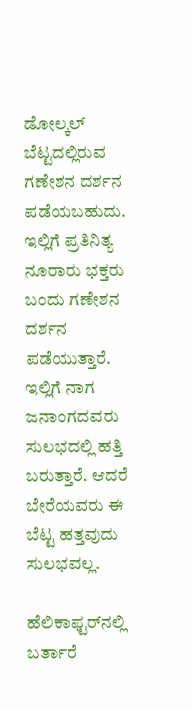ಡೋಲ್ಕಲ್ ಬೆಟ್ಟದಲ್ಲಿರುವ ಗಣೇಶನ ದರ್ಶನ ಪಡೆಯಬಹುದು. ಇಲ್ಲಿಗೆ ಪ್ರತಿನಿತ್ಯ ನೂರಾರು ಭಕ್ತರು ಬಂದು ಗಣೇಶನ ದರ್ಶನ ಪಡೆಯುತ್ತಾರೆ. ಇಲ್ಲಿಗೆ ನಾಗ ಜನಾಂಗದವರು ಸುಲಭದಲ್ಲಿ ಹತ್ತಿ ಬರುತ್ತಾರೆ. ಆದರೆ ಬೇರೆಯವರು ಈ ಬೆಟ್ಟ ಹತ್ತವುದು ಸುಲಭವಲ್ಲ.

ಹೆಲಿಕಾಫ್ಟರ್‌ನಲ್ಲಿ ಬರ್ತಾರೆ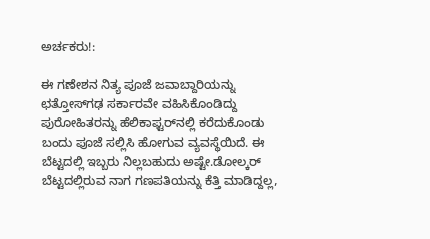ಅರ್ಚಕರು!:

ಈ ಗಣೇಶನ ನಿತ್ಯ ಪೂಜೆ ಜವಾಬ್ದಾರಿಯನ್ನು ಛತ್ತೋಸ್‌ಗಢ ಸರ್ಕಾರವೇ ವಹಿಸಿಕೊಂಡಿದ್ದು ಪುರೋಹಿತರನ್ನು ಹೆಲಿಕಾಫ್ಟರ್‌ನಲ್ಲಿ ಕರೆದುಕೊಂಡು ಬಂದು ಪೂಜೆ ಸಲ್ಲಿಸಿ ಹೋಗುವ ವ್ಯವಸ್ಥೆಯಿದೆ. ಈ ಬೆಟ್ಟದಲ್ಲಿ ಇಬ್ಬರು ನಿಲ್ಲಬಹುದು ಅಷ್ಟೇ.ಡೋಲ್ಕರ್ ಬೆಟ್ಟದಲ್ಲಿರುವ ನಾಗ ಗಣಪತಿಯನ್ನು ಕೆತ್ತಿ ಮಾಡಿದ್ದಲ್ಲ,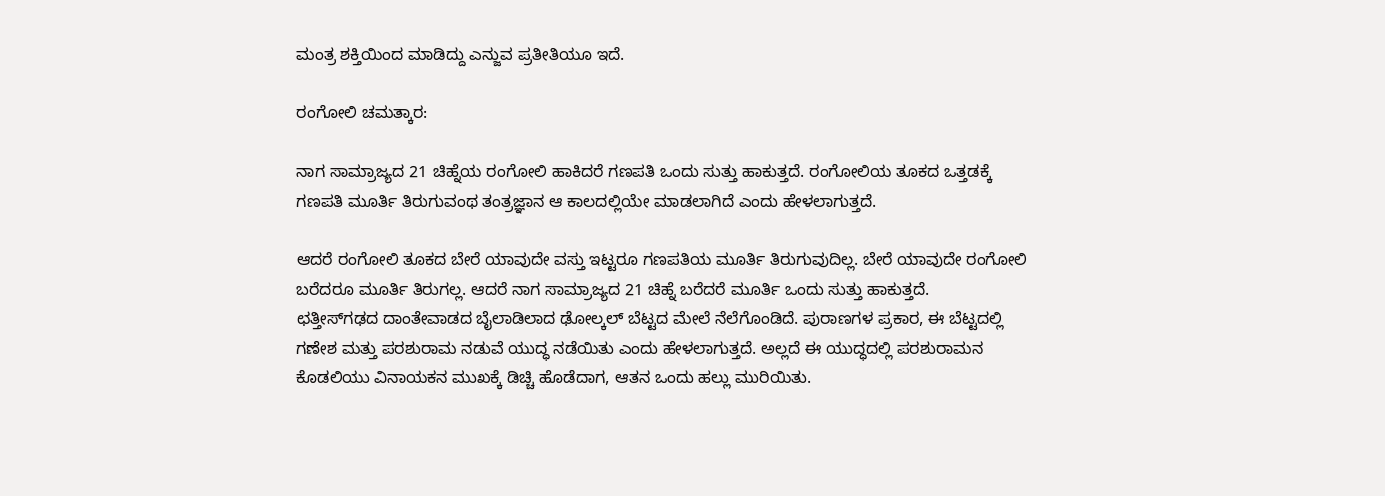ಮಂತ್ರ ಶಕ್ತಿಯಿಂದ ಮಾಡಿದ್ದು ಎನ್ಜುವ ಪ್ರತೀತಿಯೂ ಇದೆ.

ರಂಗೋಲಿ ಚಮತ್ಕಾರ:

ನಾಗ ಸಾಮ್ರಾಜ್ಯದ 21 ಚಿಹ್ನೆಯ ರಂಗೋಲಿ ಹಾಕಿದರೆ ಗಣಪತಿ ಒಂದು ಸುತ್ತು ಹಾಕುತ್ತದೆ. ರಂಗೋಲಿಯ ತೂಕದ ಒತ್ತಡಕ್ಕೆ ಗಣಪತಿ ಮೂರ್ತಿ ತಿರುಗುವಂಥ ತಂತ್ರಜ್ಞಾನ ಆ ಕಾಲದಲ್ಲಿಯೇ ಮಾಡಲಾಗಿದೆ ಎಂದು ಹೇಳಲಾಗುತ್ತದೆ.

ಆದರೆ ರಂಗೋಲಿ ತೂಕದ ಬೇರೆ ಯಾವುದೇ ವಸ್ತು ಇಟ್ಟರೂ ಗಣಪತಿಯ ಮೂರ್ತಿ ತಿರುಗುವುದಿಲ್ಲ. ಬೇರೆ ಯಾವುದೇ ರಂಗೋಲಿ ಬರೆದರೂ ಮೂರ್ತಿ ತಿರುಗಲ್ಲ. ಆದರೆ ನಾಗ ಸಾಮ್ರಾಜ್ಯದ 21 ಚಿಹ್ನೆ ಬರೆದರೆ ಮೂರ್ತಿ ಒಂದು ಸುತ್ತು ಹಾಕುತ್ತದೆ.
ಛತ್ತೀಸ್‌ಗಢದ ದಾಂತೇವಾಡದ ಬೈಲಾಡಿಲಾದ ಢೋಲ್ಕಲ್ ಬೆಟ್ಟದ ಮೇಲೆ ನೆಲೆಗೊಂಡಿದೆ. ಪುರಾಣಗಳ ಪ್ರಕಾರ, ಈ ಬೆಟ್ಟದಲ್ಲಿ ಗಣೇಶ ಮತ್ತು ಪರಶುರಾಮ ನಡುವೆ ಯುದ್ಧ ನಡೆಯಿತು ಎಂದು ಹೇಳಲಾಗುತ್ತದೆ. ಅಲ್ಲದೆ ಈ ಯುದ್ಧದಲ್ಲಿ ಪರಶುರಾಮನ ಕೊಡಲಿಯು ವಿನಾಯಕನ ಮುಖಕ್ಕೆ ಡಿಚ್ಚಿ ಹೊಡೆದಾಗ, ಆತನ ಒಂದು ಹಲ್ಲು ಮುರಿಯಿತು.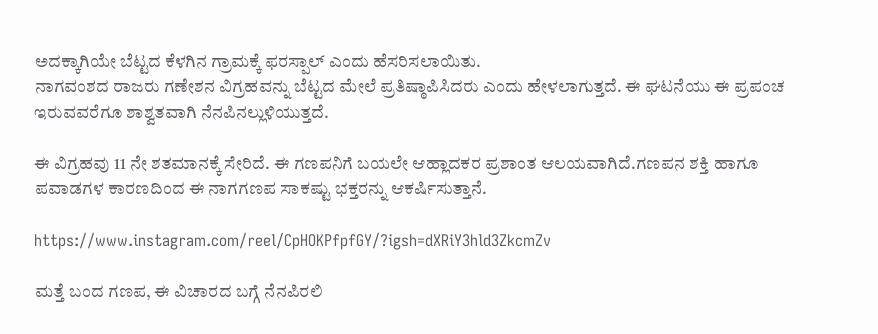ಅದಕ್ಕಾಗಿಯೇ ಬೆಟ್ಟದ ಕೆಳಗಿನ ಗ್ರಾಮಕ್ಕೆ ಫರಸ್ಪಾಲ್ ಎಂದು ಹೆಸರಿಸಲಾಯಿತು.
ನಾಗವಂಶದ ರಾಜರು ಗಣೇಶನ ವಿಗ್ರಹವನ್ನು ಬೆಟ್ಟದ ಮೇಲೆ ಪ್ರತಿಷ್ಠಾಪಿಸಿದರು ಎಂದು ಹೇಳಲಾಗುತ್ತದೆ. ಈ ಘಟನೆಯು ಈ ಪ್ರಪಂಚ ಇರುವವರೆಗೂ ಶಾಶ್ವತವಾಗಿ ನೆನಪಿನಲ್ಲುಳಿಯುತ್ತದೆ.

ಈ ವಿಗ್ರಹವು 11 ನೇ ಶತಮಾನಕ್ಕೆ ಸೇರಿದೆ. ಈ ಗಣಪನಿಗೆ ಬಯಲೇ ಆಹ್ಲಾದಕರ ಪ್ರಶಾಂತ ಆಲಯವಾಗಿದೆ.ಗಣಪನ ಶಕ್ತಿ ಹಾಗೂ ಪವಾಡಗಳ ಕಾರಣದಿಂದ ಈ ನಾಗಗಣಪ ಸಾಕಷ್ಟು ಭಕ್ತರನ್ನು ಆಕರ್ಷಿಸುತ್ತಾನೆ.

https://www.instagram.com/reel/CpHOKPfpfGY/?igsh=dXRiY3hld3ZkcmZv

ಮತ್ತೆ ಬಂದ ಗಣಪ, ಈ ವಿಚಾರದ ಬಗ್ಗೆ ನೆನಪಿರಲಿ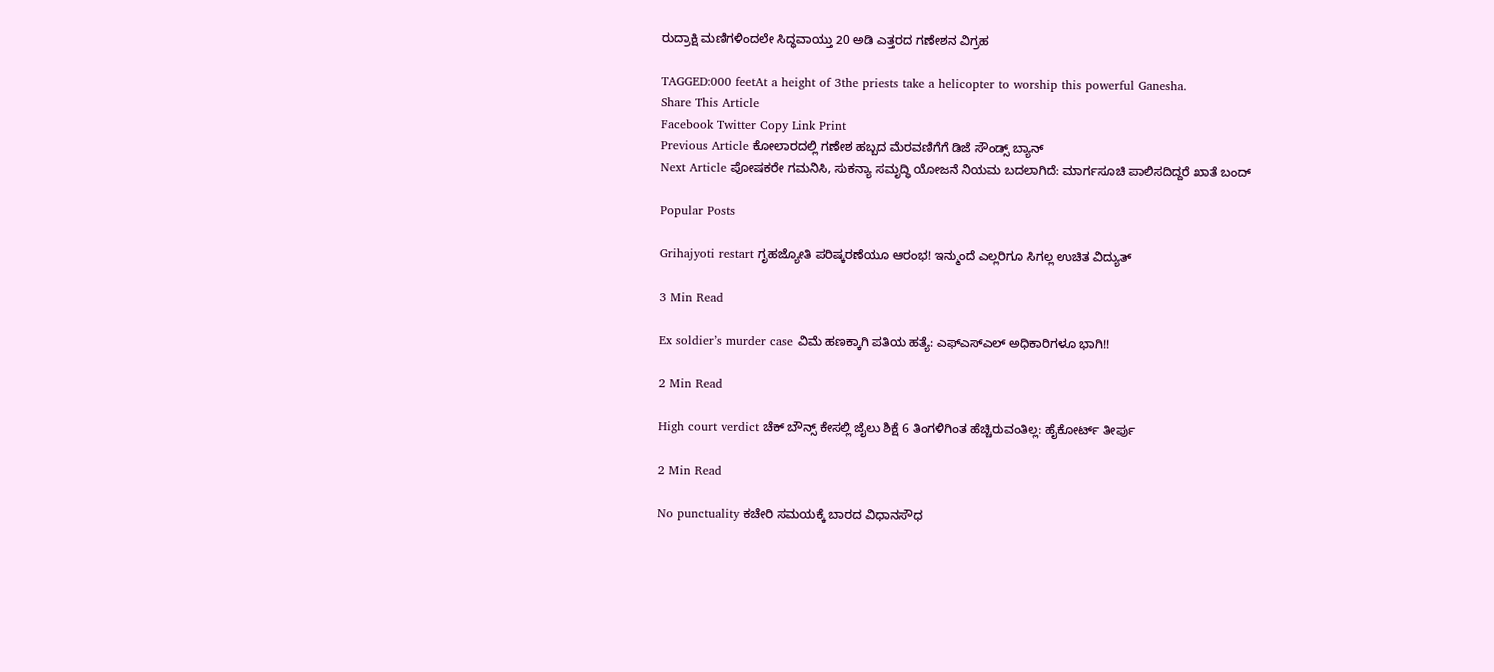ರುದ್ರಾಕ್ಷಿ ಮಣಿಗಳಿಂದಲೇ ಸಿದ್ಧವಾಯ್ತು 20 ಅಡಿ ಎತ್ತರದ ಗಣೇಶನ ವಿಗ್ರಹ

TAGGED:000 feetAt a height of 3the priests take a helicopter to worship this powerful Ganesha.
Share This Article
Facebook Twitter Copy Link Print
Previous Article ಕೋಲಾರದಲ್ಲಿ ಗಣೇಶ ಹಬ್ಬದ ಮೆರವಣಿಗೆಗೆ ಡಿಜೆ ಸೌಂಡ್ಸ್ ಬ್ಯಾನ್
Next Article ಪೋಷಕರೇ ಗಮನಿಸಿ, ಸುಕನ್ಯಾ ಸಮೃದ್ಧಿ ಯೋಜನೆ ನಿಯಮ ಬದಲಾಗಿದೆ: ಮಾರ್ಗಸೂಚಿ ಪಾಲಿಸದಿದ್ದರೆ ಖಾತೆ ಬಂದ್

Popular Posts

Grihajyoti restart ಗೃಹಜ್ಯೋತಿ ಪರಿಷ್ಕರಣೆಯೂ ಆರಂಭ! ಇನ್ಮುಂದೆ ಎಲ್ಲರಿಗೂ ಸಿಗಲ್ಲ ಉಚಿತ ವಿದ್ಯುತ್

3 Min Read

Ex soldier’s murder case ವಿಮೆ ಹಣಕ್ಕಾಗಿ ಪತಿಯ ಹತ್ಯೆ: ಎಫ್ಎಸ್ಎಲ್ ಅಧಿಕಾರಿಗಳೂ ಭಾಗಿ!!

2 Min Read

High court verdict ಚೆಕ್ ಬೌನ್ಸ್ ಕೇಸಲ್ಲಿ ಜೈಲು ಶಿಕ್ಷೆ 6 ತಿಂಗಳಿಗಿಂತ ಹೆಚ್ಚಿರುವಂತಿಲ್ಲ: ಹೈಕೋರ್ಟ್ ತೀರ್ಪು

2 Min Read

No punctuality ಕಚೇರಿ ಸಮಯಕ್ಕೆ ಬಾರದ ವಿಧಾನಸೌಧ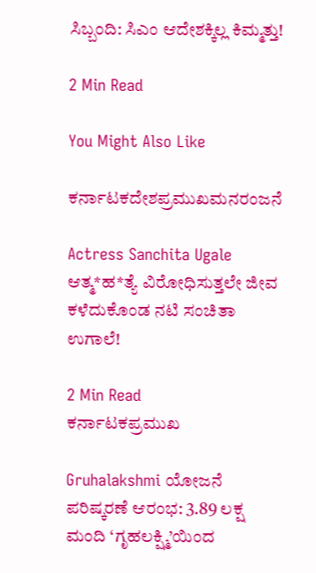ಸಿಬ್ಬಂದಿ: ಸಿಎಂ ಆದೇಶಕ್ಕಿಲ್ಲ ಕಿಮ್ಮತ್ತು!

2 Min Read

You Might Also Like

ಕರ್ನಾಟಕದೇಶಪ್ರಮುಖಮನರಂಜನೆ

Actress Sanchita Ugale ಆತ್ಮ*ಹ*ತ್ಯೆ ವಿರೋಧಿಸುತ್ತಲೇ ಜೀವ ಕಳೆದುಕೊಂಡ ನಟಿ ಸಂಚಿತಾ ಉಗಾಲೆ!

2 Min Read
ಕರ್ನಾಟಕಪ್ರಮುಖ

Gruhalakshmi ಯೋಜನೆ ಪರಿಷ್ಕರಣೆ ಆರಂಭ: 3.89 ಲಕ್ಷ ಮಂದಿ ‘ಗೃಹಲಕ್ಷ್ಮಿ’ಯಿಂದ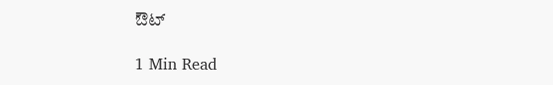ಔಟ್

1 Min Read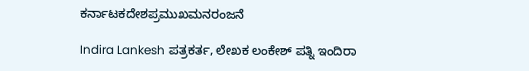ಕರ್ನಾಟಕದೇಶಪ್ರಮುಖಮನರಂಜನೆ

Indira Lankesh ಪತ್ರಕರ್ತ, ಲೇಖಕ ಲಂಕೇಶ್ ಪತ್ನಿ ಇಂದಿರಾ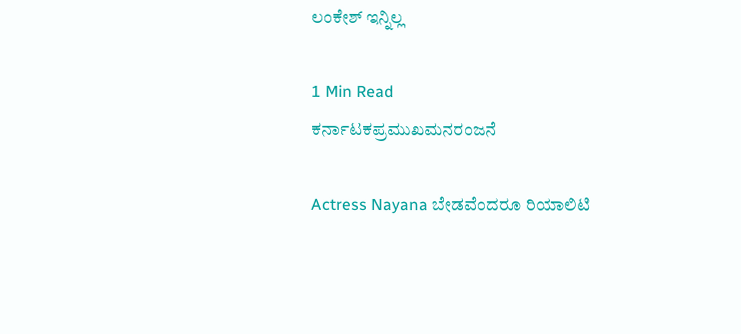ಲಂಕೇಶ್ ಇನ್ನಿಲ್ಲ

1 Min Read
ಕರ್ನಾಟಕಪ್ರಮುಖಮನರಂಜನೆ

Actress Nayana ಬೇಡವೆಂದರೂ ರಿಯಾಲಿಟಿ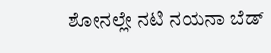ಶೋನಲ್ಲೇ ನಟಿ ನಯನಾ ಬೆಡ್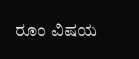ರೂಂ ವಿಷಯ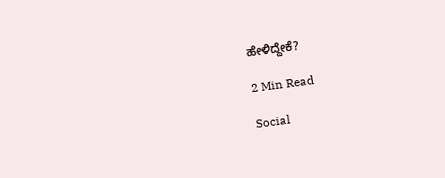ಹೇಳಿದ್ದೇಕೆ?

2 Min Read

Social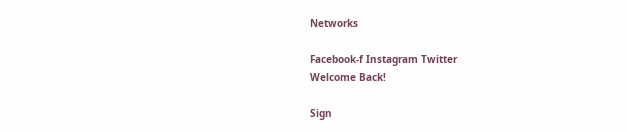Networks

Facebook-f Instagram Twitter
Welcome Back!

Sign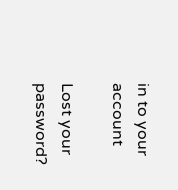in to your account

Lost your password?